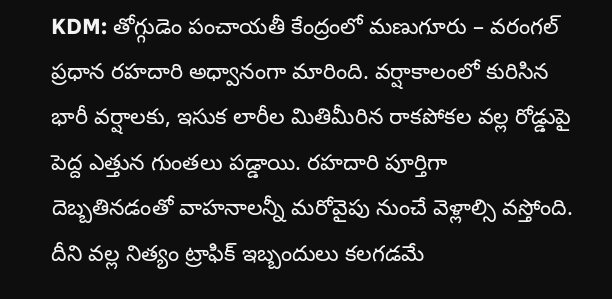KDM: తోగ్గుడెం పంచాయతీ కేంద్రంలో మణుగూరు – వరంగల్ ప్రధాన రహదారి అధ్వానంగా మారింది. వర్షాకాలంలో కురిసిన భారీ వర్షాలకు, ఇసుక లారీల మితిమీరిన రాకపోకల వల్ల రోడ్డుపై పెద్ద ఎత్తున గుంతలు పడ్డాయి. రహదారి పూర్తిగా దెబ్బతినడంతో వాహనాలన్నీ మరోవైపు నుంచే వెళ్లాల్సి వస్తోంది. దీని వల్ల నిత్యం ట్రాఫిక్ ఇబ్బందులు కలగడమే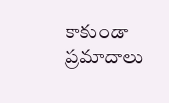కాకుండా ప్రమాదాలు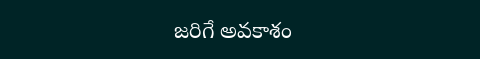జరిగే అవకాశం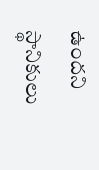ఉందని స్థానికులు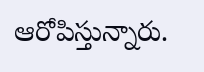ఆరోపిస్తున్నారు.